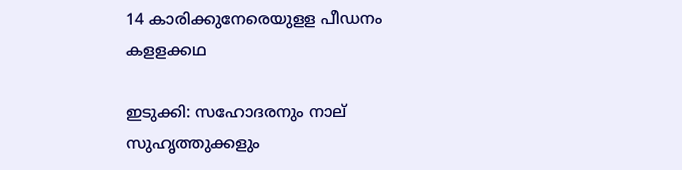14 കാരിക്കുനേരെയുളള പീഡനം കളളക്കഥ

ഇടുക്കി: സഹോദരനും നാല്‌ സുഹൃത്തുക്കളും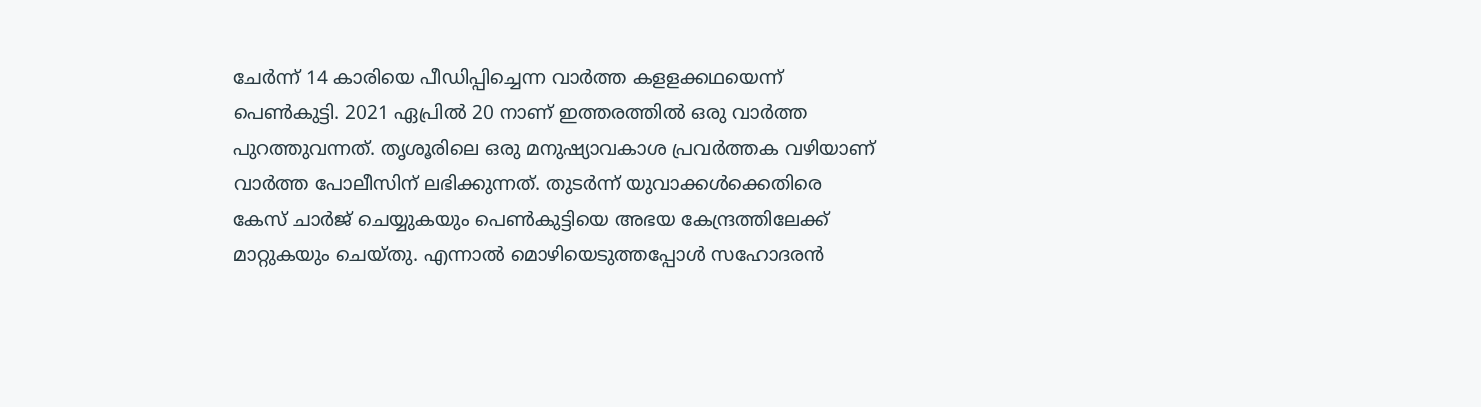ചേര്‍ന്ന്‌ 14 കാരിയെ പീഡിപ്പിച്ചെന്ന വാര്‍ത്ത കളളക്കഥയെന്ന്‌ പെണ്‍കുട്ടി. 2021 ഏപ്രില്‍ 20 നാണ്‌ ഇത്തരത്തില്‍ ഒരു വാര്‍ത്ത പുറത്തുവന്നത്‌. തൃശൂരിലെ ഒരു മനുഷ്യാവകാശ പ്രവര്‍ത്തക വഴിയാണ്‌ വാര്‍ത്ത പോലീസിന്‌ ലഭിക്കുന്നത്‌. തുടര്‍ന്ന്‌ യുവാക്കള്‍ക്കെതിരെ കേസ്‌ ചാര്‍ജ്‌ ചെയ്യുകയും പെണ്‍കുട്ടിയെ അഭയ കേന്ദ്രത്തിലേക്ക് മാറ്റുകയും ചെയ്‌തു. എന്നാല്‍ മൊഴിയെടുത്തപ്പോള്‍ സഹോദരന്‍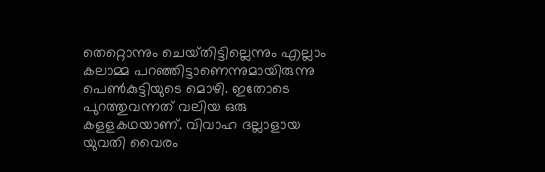തെറ്റൊന്നും ചെയ്‌തിട്ടില്ലെന്നും എല്ലാം കലാമ്മ പറഞ്ഞിട്ടാണെന്നുമായിരുന്നു പെണ്‍കുട്ടിയുടെ മൊഴി. ഇതോടെ പുറത്തുവന്നത്‌ വലിയ ഒരു കളളകഥയാണ്‌. വിവാഹ ദല്ലാളായ യുവതി വൈരം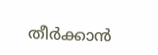തീര്‍ക്കാന്‍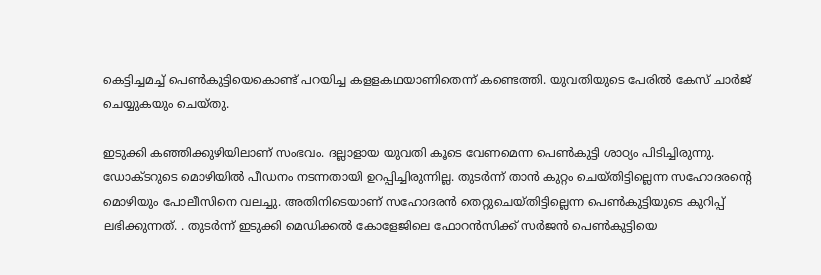കെട്ടിച്ചമച്ച്‌ പെണ്‍കുട്ടിയെകൊണ്ട്‌ പറയിച്ച കളളകഥയാണിതെന്ന് കണ്ടെത്തി. യുവതിയുടെ പേരില്‍ കേസ്‌ ചാര്‍ജ്‌ ചെയ്യുകയും ചെയ്‌തു.

ഇടുക്കി കഞ്ഞിക്കുഴിയിലാണ്‌ സംഭവം. ദല്ലാളായ യുവതി കൂടെ വേണമെന്ന പെണ്‍കുട്ടി ശാഠ്യം പിടിച്ചിരുന്നു. ഡോക്ടറുടെ മൊഴിയില്‍ പീഡനം നടന്നതായി ഉറപ്പിച്ചിരുന്നില്ല. തുടര്‍ന്ന്‌ താന്‍ കുറ്റം ചെയ്‌തിട്ടില്ലെന്ന സഹോദരന്റെ മൊഴിയും പോലീസിനെ വലച്ചു. അതിനിടെയാണ്‌ സഹോദരന്‍ തെറ്റുചെയ്‌തിട്ടില്ലെന്ന പെണ്‍കുട്ടിയുടെ കുറിപ്പ്‌ ലഭിക്കുന്നത്. . തുടര്‍ന്ന്‌ ഇടുക്കി മെഡിക്കല്‍ കോളേജിലെ ഫോറന്‍സിക്ക്‌ സര്‍ജന്‍ പെണ്‍കുട്ടിയെ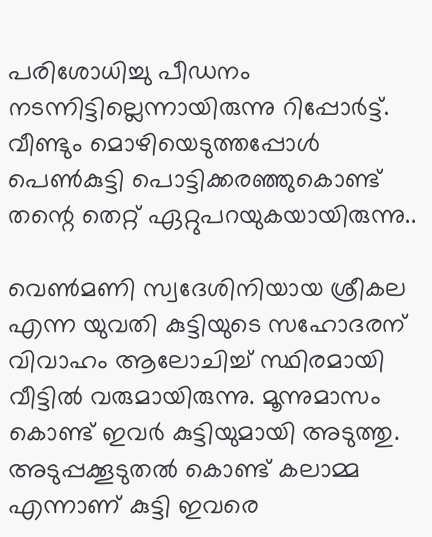പരിശോധിച്ചു പീഡനം നടന്നിട്ടില്ലെന്നായിരുന്നു റിപ്പോര്‍ട്ട്‌. വീണ്ടും മൊഴിയെടുത്തപ്പോള്‍ പെണ്‍കുട്ടി പൊട്ടിക്കരഞ്ഞുകൊണ്ട്‌ തന്റെ തെറ്റ് ഏറ്റുപറയുകയായിരുന്നു..

വെണ്‍മണി സ്വദേശിനിയായ ശ്രീകല എന്ന യുവതി കുട്ടിയുടെ സഹോദരന്‌ വിവാഹം ആലോചിച്ച്‌ സ്ഥിരമായി വീട്ടില്‍ വരുമായിരുന്നു. മൂന്നുമാസം കൊണ്ട്‌ ഇവര്‍ കുട്ടിയുമായി അടുത്തു. അടുപ്പക്കൂടുതല്‍ കൊണ്ട്‌ കലാമ്മ എന്നാണ്‌ കുട്ടി ഇവരെ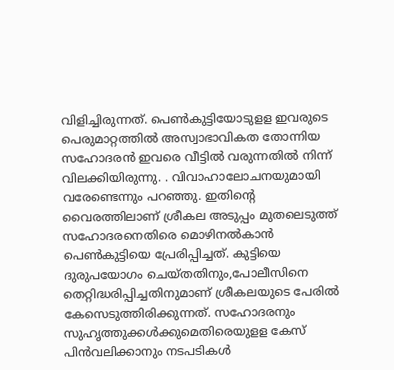വിളിച്ചിരുന്നത്‌. പെണ്‍കുട്ടിയോടുളള ഇവരുടെ പെരുമാറ്റത്തില്‍ അസ്വാഭാവികത തോന്നിയ സഹോദരന്‍ ഇവരെ വീട്ടില്‍ വരുന്നതില്‍ നിന്ന്‌ വിലക്കിയിരുന്നു. . വിവാഹാലോചനയുമായി വരേണ്ടെന്നും പറഞ്ഞു. ഇതിന്റെ വൈരത്തിലാണ്‌ ശ്രീകല അടുപ്പം മുതലെടുത്ത് സഹോദരനെതിരെ മൊഴിനല്‍കാന്‍ പെണ്‍കുട്ടിയെ പ്രേരിപ്പിച്ചത്‌. കുട്ടിയെ ദുരുപയോഗം ചെയ്‌തതിനും,പോലീസിനെ തെറ്റിദ്ധരിപ്പിച്ചതിനുമാണ്‌ ശ്രീകലയുടെ പേരില്‍ കേസെടുത്തിരിക്കുന്നത്‌. സഹോദരനും സുഹൃത്തുക്കള്‍ക്കുമെതിരെയുളള കേസ്‌ പിന്‍വലിക്കാനും നടപടികള്‍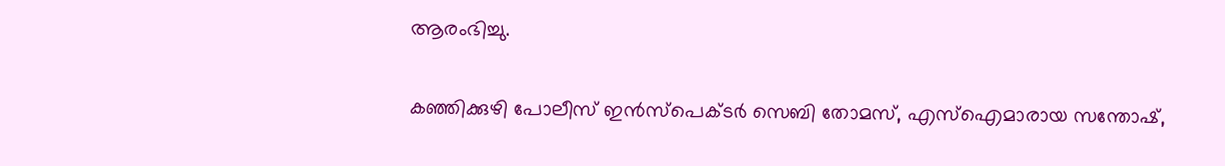ആരംഭിച്ചു.

കഞ്ഞിക്കുഴി പോലീസ്‌ ഇന്‍സ്‌പെക്ടര്‍ സെബി തോമസ്‌, എസ്‌ഐമാരായ സന്തോഷ്‌,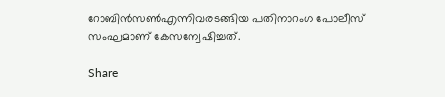റോബിന്‍സണ്‍എന്നിവരടങ്ങിയ പതിനാറംഗ പോലീസ്‌ സംഘമാണ്‌ കേസന്വേഷിച്ചത്‌.

Share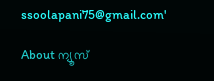ssoolapani75@gmail.com'

About ന്യൂസ്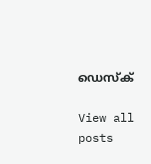ഡെസ്ക്

View all posts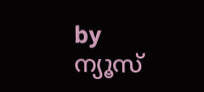by ന്യൂസ്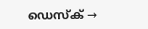ഡെസ്ക് →